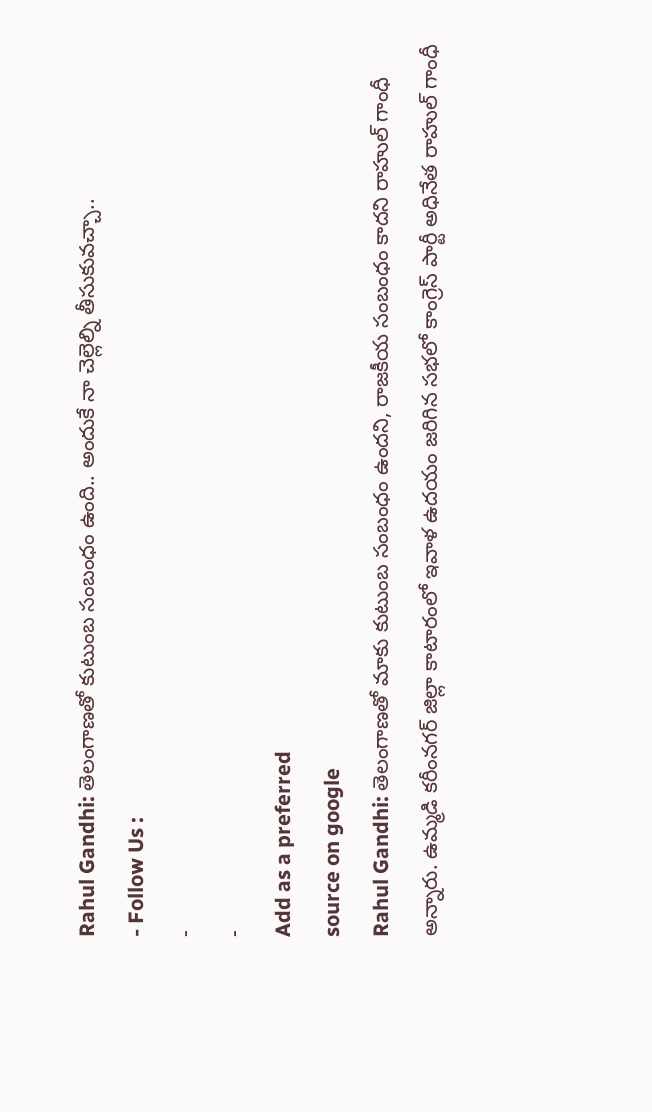Rahul Gandhi: తెలంగాణతో కుటుంబ సంబంధం ఉంది.. అందుకే నా చెల్లెల్ని తీసుకువచ్చా..
- Follow Us :
-
-
Add as a preferred
source on google
Rahul Gandhi: తెలంగాణతో మాకు కుటుంబ సంబంధం ఉందని, రాజకీయ సంబంధం కాదని రాహుల్ గాంధీ అన్నారు. ఉమ్మడి కరీంనగర్ జిల్లా కాటారంలో ఇవాళ ఉదయం జరిగిన సభలో కాంగ్రెస్ పార్టీ అధినేత రాహుల్ గాంధీ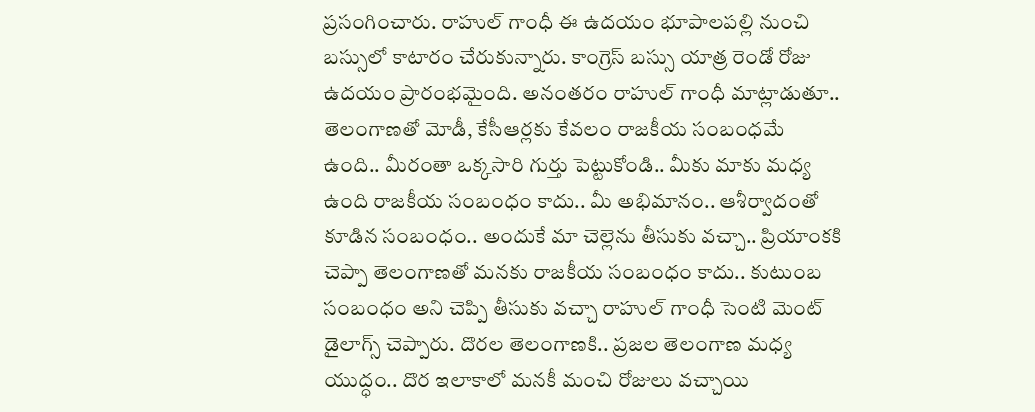ప్రసంగించారు. రాహుల్ గాంధీ ఈ ఉదయం భూపాలపల్లి నుంచి బస్సులో కాటారం చేరుకున్నారు. కాంగ్రెస్ బస్సు యాత్ర రెండో రోజు ఉదయం ప్రారంభమైంది. అనంతరం రాహుల్ గాంధీ మాట్లాడుతూ.. తెలంగాణతో మోడీ, కేసీఆర్లకు కేవలం రాజకీయ సంబంధమే ఉంది.. మీరంతా ఒక్కసారి గుర్తు పెట్టుకోండి.. మీకు మాకు మధ్య ఉంది రాజకీయ సంబంధం కాదు.. మీ అభిమానం.. ఆశీర్వాదంతో కూడిన సంబంధం.. అందుకే మా చెల్లెను తీసుకు వచ్చా.. ప్రియాంకకి చెప్పా తెలంగాణతో మనకు రాజకీయ సంబంధం కాదు.. కుటుంబ సంబంధం అని చెప్పి తీసుకు వచ్చా రాహుల్ గాంధీ సెంటి మెంట్ డైలాగ్స్ చెప్పారు. దొరల తెలంగాణకి.. ప్రజల తెలంగాణ మధ్య యుద్ధం.. దొర ఇలాకాలో మనకీ మంచి రోజులు వచ్చాయి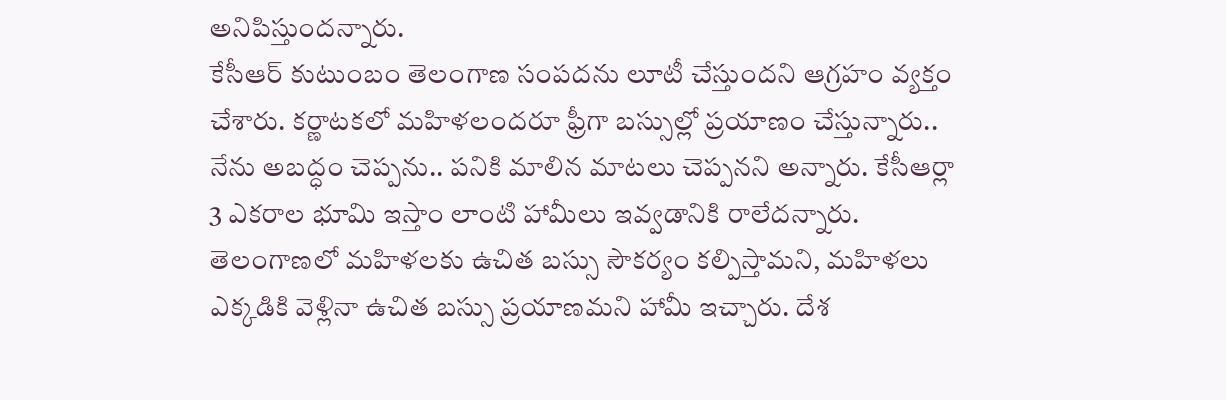అనిపిస్తుందన్నారు.
కేసీఆర్ కుటుంబం తెలంగాణ సంపదను లూటీ చేస్తుందని ఆగ్రహం వ్యక్తం చేశారు. కర్ణాటకలో మహిళలందరూ ఫ్రీగా బస్సుల్లో ప్రయాణం చేస్తున్నారు.. నేను అబద్ధం చెప్పను.. పనికి మాలిన మాటలు చెప్పనని అన్నారు. కేసీఆర్లా 3 ఎకరాల భూమి ఇస్తాం లాంటి హామీలు ఇవ్వడానికి రాలేదన్నారు. తెలంగాణలో మహిళలకు ఉచిత బస్సు సౌకర్యం కల్పిస్తామని, మహిళలు ఎక్కడికి వెళ్లినా ఉచిత బస్సు ప్రయాణమని హామీ ఇచ్చారు. దేశ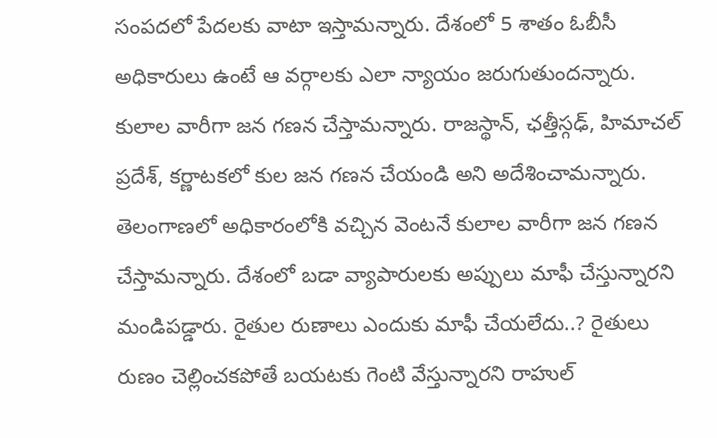సంపదలో పేదలకు వాటా ఇస్తామన్నారు. దేశంలో 5 శాతం ఓబీసీ అధికారులు ఉంటే ఆ వర్గాలకు ఎలా న్యాయం జరుగుతుందన్నారు. కులాల వారీగా జన గణన చేస్తామన్నారు. రాజస్థాన్, ఛత్తీస్గఢ్, హిమాచల్ ప్రదేశ్, కర్ణాటకలో కుల జన గణన చేయండి అని అదేశించామన్నారు. తెలంగాణలో అధికారంలోకి వచ్చిన వెంటనే కులాల వారీగా జన గణన చేస్తామన్నారు. దేశంలో బడా వ్యాపారులకు అప్పులు మాఫీ చేస్తున్నారని మండిపడ్డారు. రైతుల రుణాలు ఎందుకు మాఫీ చేయలేదు..? రైతులు రుణం చెల్లించకపోతే బయటకు గెంటి వేస్తున్నారని రాహుల్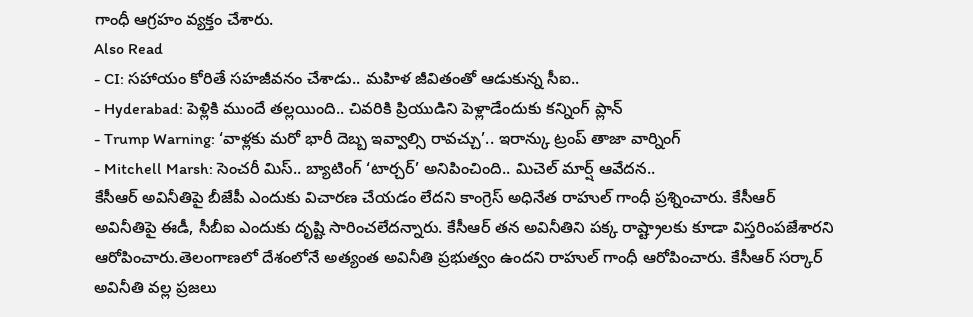గాంధీ ఆగ్రహం వ్యక్తం చేశారు.
Also Read
- CI: సహాయం కోరితే సహజీవనం చేశాడు.. మహిళ జీవితంతో ఆడుకున్న సీఐ..
- Hyderabad: పెళ్లికి ముందే తల్లయింది.. చివరికి ప్రియుడిని పెళ్లాడేందుకు కన్నింగ్ ప్లాన్
- Trump Warning: ‘వాళ్లకు మరో భారీ దెబ్బ ఇవ్వాల్సి రావచ్చు’.. ఇరాన్కు ట్రంప్ తాజా వార్నింగ్
- Mitchell Marsh: సెంచరీ మిస్.. బ్యాటింగ్ ‘టార్చర్’ అనిపించింది.. మిచెల్ మార్ష్ ఆవేదన..
కేసీఆర్ అవినీతిపై బీజేపీ ఎందుకు విచారణ చేయడం లేదని కాంగ్రెస్ అధినేత రాహుల్ గాంధీ ప్రశ్నించారు. కేసీఆర్ అవినీతిపై ఈడీ, సీబీఐ ఎందుకు దృష్టి సారించలేదన్నారు. కేసీఆర్ తన అవినీతిని పక్క రాష్ట్రాలకు కూడా విస్తరింపజేశారని ఆరోపించారు.తెలంగాణలో దేశంలోనే అత్యంత అవినీతి ప్రభుత్వం ఉందని రాహుల్ గాంధీ ఆరోపించారు. కేసీఆర్ సర్కార్ అవినీతి వల్ల ప్రజలు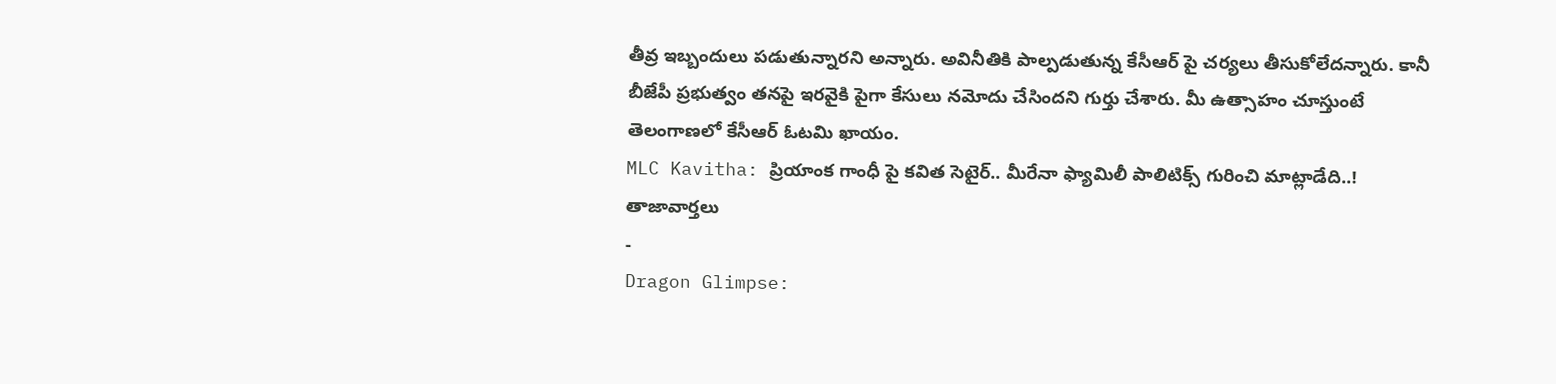తీవ్ర ఇబ్బందులు పడుతున్నారని అన్నారు. అవినీతికి పాల్పడుతున్న కేసీఆర్ పై చర్యలు తీసుకోలేదన్నారు. కానీ బీజేపీ ప్రభుత్వం తనపై ఇరవైకి పైగా కేసులు నమోదు చేసిందని గుర్తు చేశారు. మీ ఉత్సాహం చూస్తుంటే తెలంగాణలో కేసీఆర్ ఓటమి ఖాయం.
MLC Kavitha: ప్రియాంక గాంధీ పై కవిత సెటైర్.. మీరేనా ఫ్యామిలీ పాలిటిక్స్ గురించి మాట్లాడేది..!
తాజావార్తలు
-
Dragon Glimpse: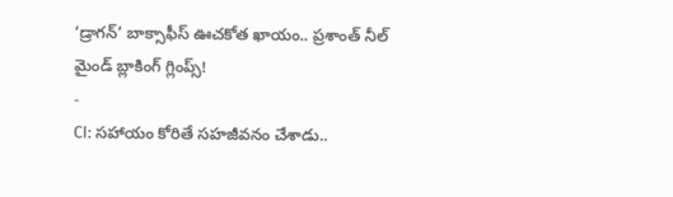‘డ్రాగన్’ బాక్సాఫీస్ ఊచకోత ఖాయం.. ప్రశాంత్ నీల్ మైండ్ బ్లాకింగ్ గ్లింప్స్!
-
CI: సహాయం కోరితే సహజీవనం చేశాడు..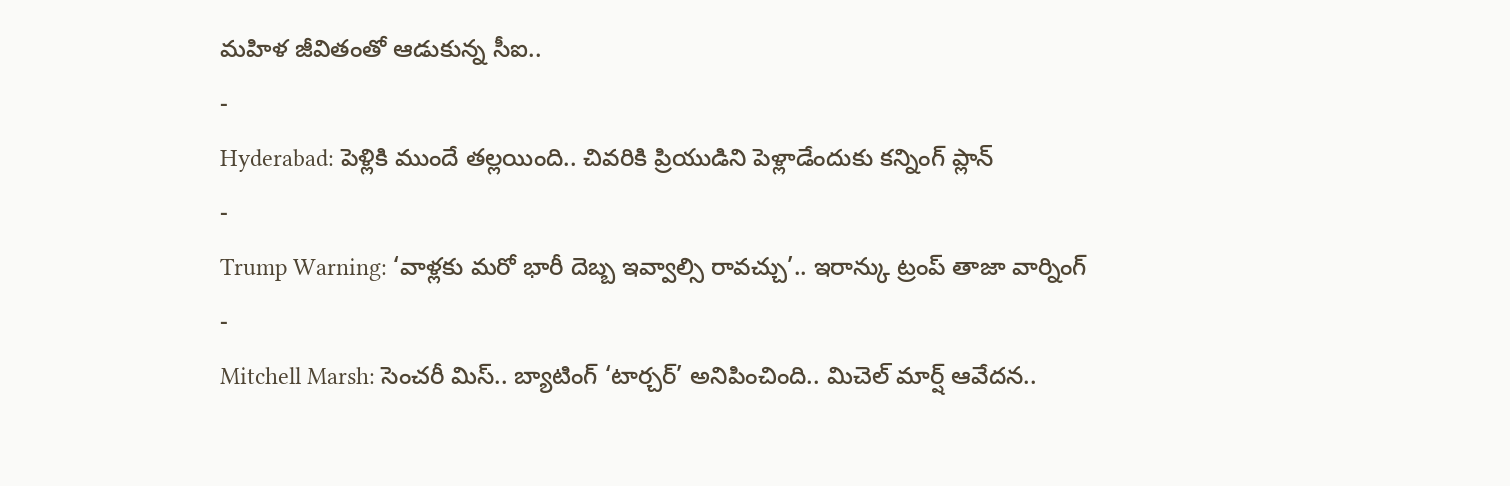మహిళ జీవితంతో ఆడుకున్న సీఐ..
-
Hyderabad: పెళ్లికి ముందే తల్లయింది.. చివరికి ప్రియుడిని పెళ్లాడేందుకు కన్నింగ్ ప్లాన్
-
Trump Warning: ‘వాళ్లకు మరో భారీ దెబ్బ ఇవ్వాల్సి రావచ్చు’.. ఇరాన్కు ట్రంప్ తాజా వార్నింగ్
-
Mitchell Marsh: సెంచరీ మిస్.. బ్యాటింగ్ ‘టార్చర్’ అనిపించింది.. మిచెల్ మార్ష్ ఆవేదన..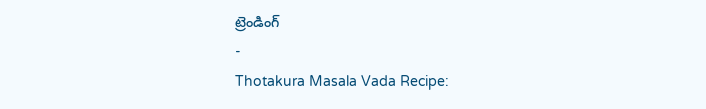ట్రెండింగ్
-
Thotakura Masala Vada Recipe: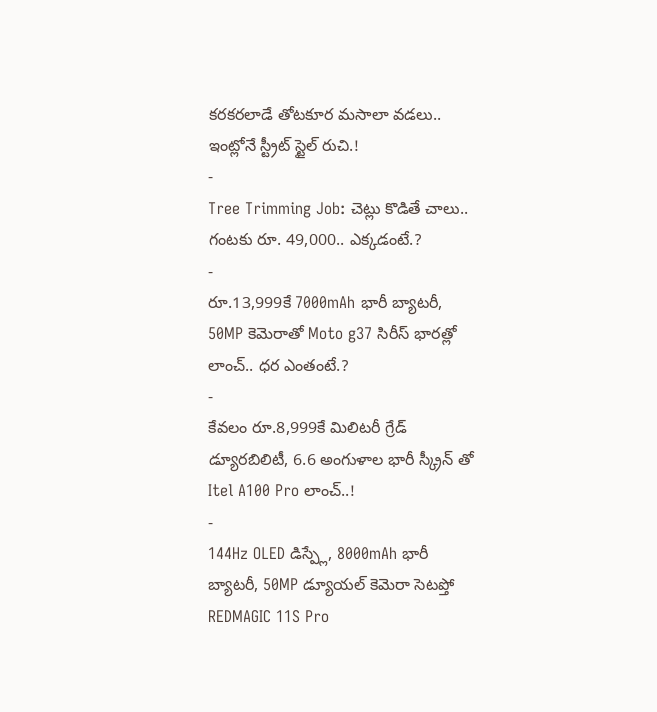కరకరలాడే తోటకూర మసాలా వడలు.. ఇంట్లోనే స్ట్రీట్ స్టైల్ రుచి.!
-
Tree Trimming Job: చెట్లు కొడితే చాలు.. గంటకు రూ. 49,000.. ఎక్కడంటే.?
-
రూ.13,999కే 7000mAh భారీ బ్యాటరీ, 50MP కెమెరాతో Moto g37 సిరీస్ భారత్లో లాంచ్.. ధర ఎంతంటే.?
-
కేవలం రూ.8,999కే మిలిటరీ గ్రేడ్ డ్యూరబిలిటీ, 6.6 అంగుళాల భారీ స్క్రీన్ తో Itel A100 Pro లాంచ్..!
-
144Hz OLED డిస్ప్లే, 8000mAh భారీ బ్యాటరీ, 50MP డ్యూయల్ కెమెరా సెటప్తో REDMAGIC 11S Pro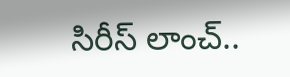సిరీస్ లాంచ్..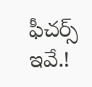ఫీచర్స్ ఇవే.!